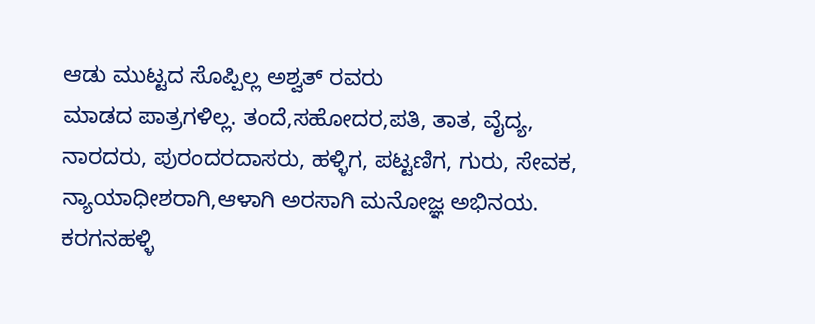ಆಡು ಮುಟ್ಟದ ಸೊಪ್ಪಿಲ್ಲ ಅಶ್ವತ್ ರವರು
ಮಾಡದ ಪಾತ್ರಗಳಿಲ್ಲ. ತಂದೆ,ಸಹೋದರ,ಪತಿ, ತಾತ, ವೈದ್ಯ, ನಾರದರು, ಪುರಂದರದಾಸರು, ಹಳ್ಳಿಗ, ಪಟ್ಟಣಿಗ, ಗುರು, ಸೇವಕ, ನ್ಯಾಯಾಧೀಶರಾಗಿ,ಆಳಾಗಿ ಅರಸಾಗಿ ಮನೋಜ್ಞ ಅಭಿನಯ.
ಕರಗನಹಳ್ಳಿ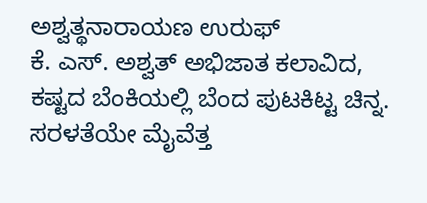ಅಶ್ವತ್ಥನಾರಾಯಣ ಉರುಫ್
ಕೆ. ಎಸ್. ಅಶ್ವತ್ ಅಭಿಜಾತ ಕಲಾವಿದ, ಕಷ್ಟದ ಬೆಂಕಿಯಲ್ಲಿ ಬೆಂದ ಪುಟಕಿಟ್ಟ ಚಿನ್ನ. ಸರಳತೆಯೇ ಮೈವೆತ್ತ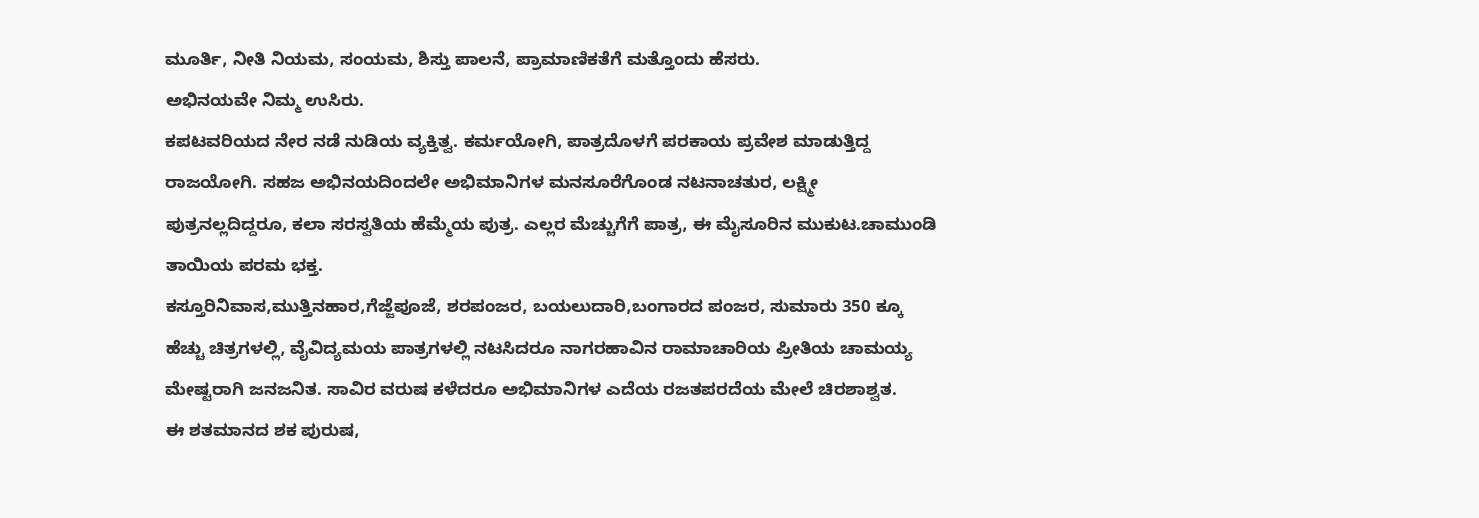ಮೂರ್ತಿ, ನೀತಿ ನಿಯಮ, ಸಂಯಮ, ಶಿಸ್ತು ಪಾಲನೆ, ಪ್ರಾಮಾಣಿಕತೆಗೆ ಮತ್ತೊಂದು ಹೆಸರು.
ಅಭಿನಯವೇ ನಿಮ್ಮ ಉಸಿರು.
ಕಪಟವರಿಯದ ನೇರ ನಡೆ ನುಡಿಯ ವ್ಯಕ್ತಿತ್ವ. ಕರ್ಮಯೋಗಿ, ಪಾತ್ರದೊಳಗೆ ಪರಕಾಯ ಪ್ರವೇಶ ಮಾಡುತ್ತಿದ್ದ ರಾಜಯೋಗಿ. ಸಹಜ ಅಭಿನಯದಿಂದಲೇ ಅಭಿಮಾನಿಗಳ ಮನಸೂರೆಗೊಂಡ ನಟನಾಚತುರ, ಲಕ್ಷ್ಮೀ ಪುತ್ರನಲ್ಲದಿದ್ದರೂ, ಕಲಾ ಸರಸ್ವತಿಯ ಹೆಮ್ಮೆಯ ಪುತ್ರ. ಎಲ್ಲರ ಮೆಚ್ಚುಗೆಗೆ ಪಾತ್ರ, ಈ ಮೈಸೂರಿನ ಮುಕುಟ.ಚಾಮುಂಡಿ ತಾಯಿಯ ಪರಮ ಭಕ್ತ.
ಕಸ್ತೂರಿನಿವಾಸ,ಮುತ್ತಿನಹಾರ,ಗೆಜ್ಜೆಪೂಜೆ, ಶರಪಂಜರ, ಬಯಲುದಾರಿ,ಬಂಗಾರದ ಪಂಜರ, ಸುಮಾರು 350 ಕ್ಕೂ ಹೆಚ್ಚು ಚಿತ್ರಗಳಲ್ಲಿ, ವೈವಿದ್ಯಮಯ ಪಾತ್ರಗಳಲ್ಲಿ ನಟಸಿದರೂ ನಾಗರಹಾವಿನ ರಾಮಾಚಾರಿಯ ಪ್ರೀತಿಯ ಚಾಮಯ್ಯ ಮೇಷ್ಟರಾಗಿ ಜನಜನಿತ. ಸಾವಿರ ವರುಷ ಕಳೆದರೂ ಅಭಿಮಾನಿಗಳ ಎದೆಯ ರಜತಪರದೆಯ ಮೇಲೆ ಚಿರಶಾಶ್ವತ.
ಈ ಶತಮಾನದ ಶಕ ಪುರುಷ,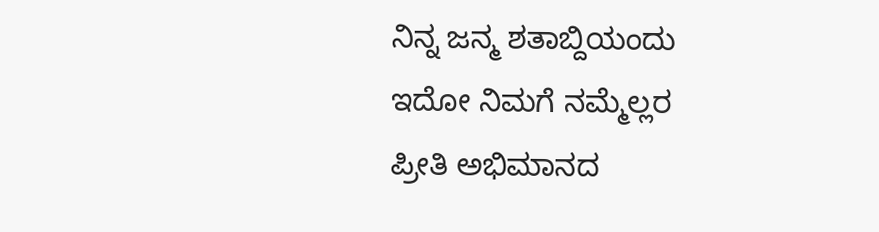ನಿನ್ನ ಜನ್ಮ ಶತಾಬ್ದಿಯಂದು
ಇದೋ ನಿಮಗೆ ನಮ್ಮೆಲ್ಲರ
ಪ್ರೀತಿ ಅಭಿಮಾನದ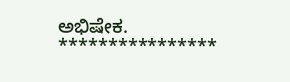ಅಭಿಷೇಕ.
****************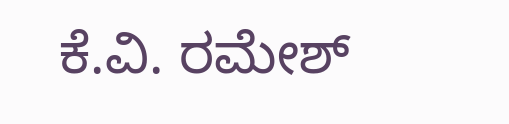ಕೆ.ವಿ. ರಮೇಶ್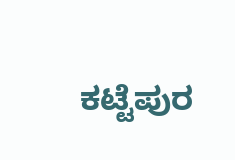ಕಟ್ಟೆಪುರ